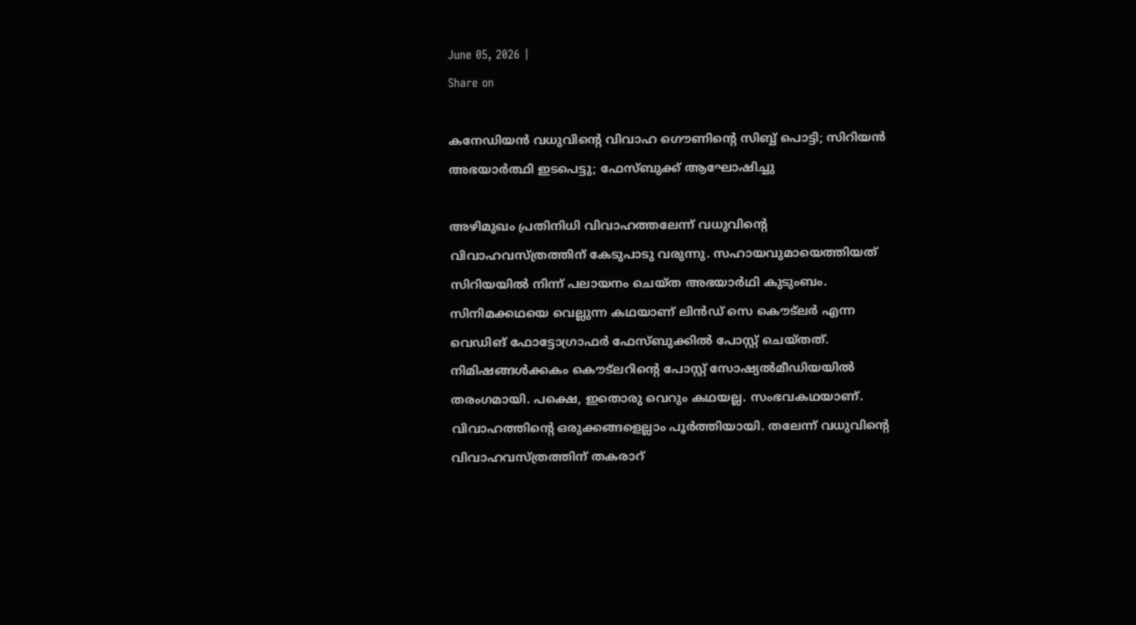June 05, 2026 |
Share on

കനേഡിയന്‍ വധുവിന്റെ വിവാഹ ഗൌണിന്‍റെ സിബ്ബ് പൊട്ടി; സിറിയന്‍ അഭയാര്‍ത്ഥി ഇടപെട്ടു; ഫേസ്ബുക്ക് ആഘോഷിച്ചു

അഴിമുഖം പ്രതിനിധി വിവാഹത്തലേന്ന് വധുവിന്‍റെ വിവാഹവസ്ത്രത്തിന് കേടുപാടു വരുന്നു. സഹായവുമായെത്തിയത് സിറിയയില്‍ നിന്ന് പലായനം ചെയ്ത അഭയാര്‍ഥി കുടുംബം. സിനിമക്കഥയെ വെല്ലുന്ന കഥയാണ് ലിന്‍ഡ് സെ കൌട്ലര്‍ എന്ന വെഡിങ് ഫോട്ടോഗ്രാഫര്‍ ഫേസ്ബുക്കില്‍ പോസ്റ്റ് ചെയ്തത്. നിമിഷങ്ങള്‍ക്കകം കൌട്ലറിന്‍റെ പോസ്റ്റ് സോഷ്യല്‍മീഡിയയില്‍ തരംഗമായി. പക്ഷെ, ഇതൊരു വെറും കഥയല്ല. സംഭവകഥയാണ്. വിവാഹത്തിന്‍റെ ഒരുക്കങ്ങളെല്ലാം പൂര്‍ത്തിയായി. തലേന്ന് വധുവിന്‍റെ വിവാഹവസ്ത്രത്തിന് തകരാറ്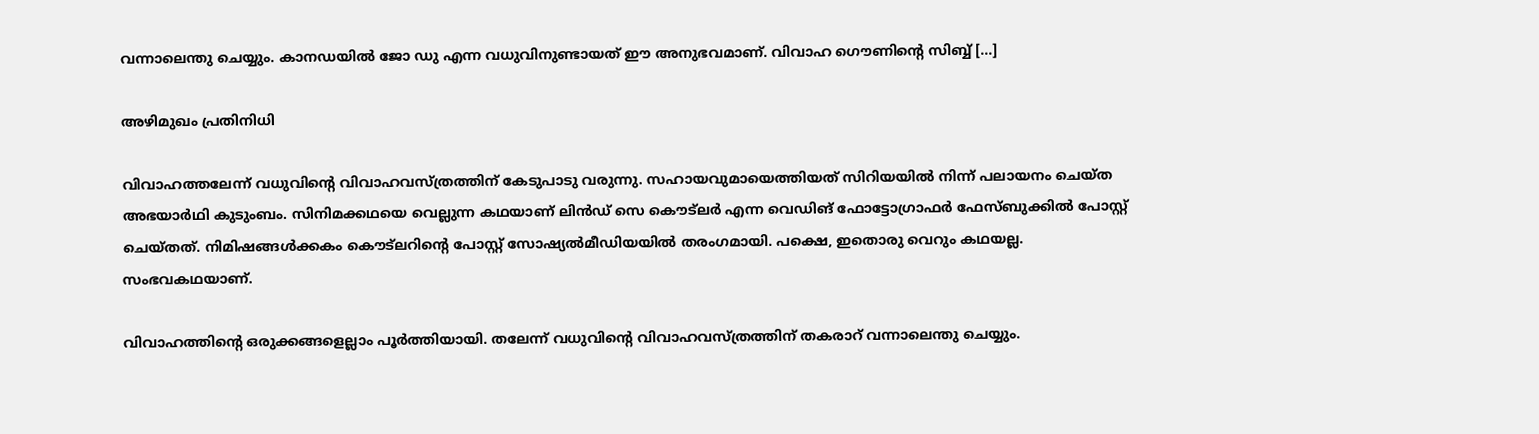വന്നാലെന്തു ചെയ്യും. കാനഡയില്‍ ജോ ഡു എന്ന വധുവിനുണ്ടായത് ഈ അനുഭവമാണ്. വിവാഹ ഗൌണിന്‍റെ സിബ്ബ് […]

അഴിമുഖം പ്രതിനിധി

വിവാഹത്തലേന്ന് വധുവിന്‍റെ വിവാഹവസ്ത്രത്തിന് കേടുപാടു വരുന്നു. സഹായവുമായെത്തിയത് സിറിയയില്‍ നിന്ന് പലായനം ചെയ്ത അഭയാര്‍ഥി കുടുംബം. സിനിമക്കഥയെ വെല്ലുന്ന കഥയാണ് ലിന്‍ഡ് സെ കൌട്ലര്‍ എന്ന വെഡിങ് ഫോട്ടോഗ്രാഫര്‍ ഫേസ്ബുക്കില്‍ പോസ്റ്റ് ചെയ്തത്. നിമിഷങ്ങള്‍ക്കകം കൌട്ലറിന്‍റെ പോസ്റ്റ് സോഷ്യല്‍മീഡിയയില്‍ തരംഗമായി. പക്ഷെ, ഇതൊരു വെറും കഥയല്ല. സംഭവകഥയാണ്.

വിവാഹത്തിന്‍റെ ഒരുക്കങ്ങളെല്ലാം പൂര്‍ത്തിയായി. തലേന്ന് വധുവിന്‍റെ വിവാഹവസ്ത്രത്തിന് തകരാറ് വന്നാലെന്തു ചെയ്യും.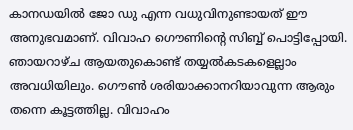കാനഡയില്‍ ജോ ഡു എന്ന വധുവിനുണ്ടായത് ഈ അനുഭവമാണ്. വിവാഹ ഗൌണിന്‍റെ സിബ്ബ് പൊട്ടിപ്പോയി. ഞായറാഴ്ച ആയതുകൊണ്ട് തയ്യല്‍കടകളെല്ലാം അവധിയിലും. ഗൌണ്‍ ശരിയാക്കാനറിയാവുന്ന ആരും തന്നെ കൂട്ടത്തില്ല. വിവാഹം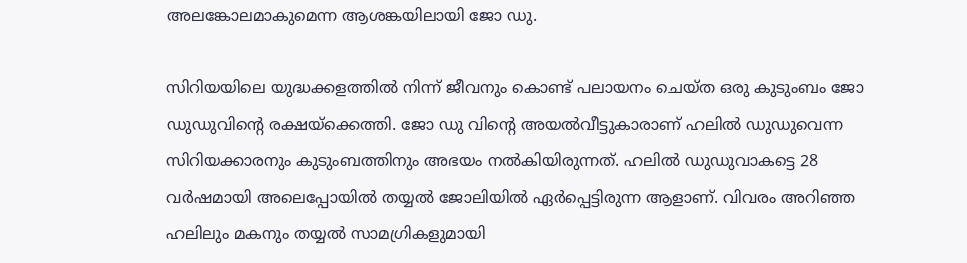അലങ്കോലമാകുമെന്ന ആശങ്കയിലായി ജോ ഡു.

സിറിയയിലെ യുദ്ധക്കളത്തില്‍ നിന്ന് ജീവനും കൊണ്ട് പലായനം ചെയ്ത ഒരു കുടുംബം ജോ ഡുഡുവിന്‍റെ രക്ഷയ്ക്കെത്തി. ജോ ഡു വിന്‍റെ അയല്‍വീട്ടുകാരാണ് ഹലില്‍ ഡുഡുവെന്ന സിറിയക്കാരനും കുടുംബത്തിനും അഭയം നല്‍കിയിരുന്നത്. ഹലില്‍ ഡുഡുവാകട്ടെ 28 വര്‍ഷമായി അലെപ്പോയില്‍ തയ്യല്‍ ജോലിയില്‍ ഏര്‍പ്പെട്ടിരുന്ന ആളാണ്. വിവരം അറിഞ്ഞ ഹലിലും മകനും തയ്യല്‍ സാമഗ്രികളുമായി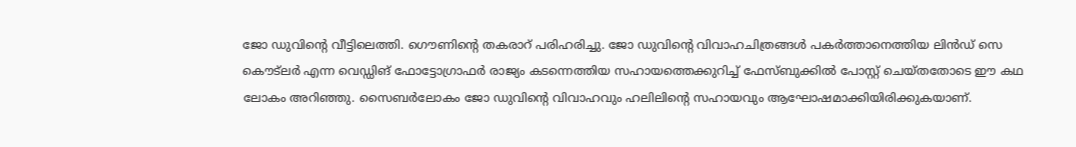ജോ ഡുവിന്‍റെ വീട്ടിലെത്തി. ഗൌണിന്‍റെ തകരാറ് പരിഹരിച്ചു. ജോ ഡുവിന്‍റെ വിവാഹചിത്രങ്ങള്‍ പകര്‍ത്താനെത്തിയ ലിന്‍ഡ് സെ കൌട്ലര്‍ എന്ന വെഡ്ഡിങ് ഫോട്ടോഗ്രാഫര്‍ രാജ്യം കടന്നെത്തിയ സഹായത്തെക്കുറിച്ച് ഫേസ്ബുക്കില്‍ പോസ്റ്റ് ചെയ്തതോടെ ഈ കഥ ലോകം അറിഞ്ഞു. സൈബര്‍ലോകം ജോ ഡുവിന്‍റെ വിവാഹവും ഹലിലിന്‍റെ സഹായവും ആഘോഷമാക്കിയിരിക്കുകയാണ്.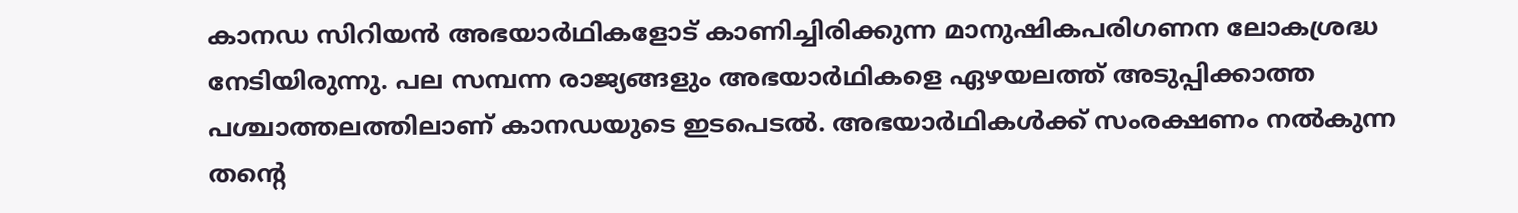കാനഡ സിറിയന്‍ അഭയാര്‍ഥികളോട് കാണിച്ചിരിക്കുന്ന മാനുഷികപരിഗണന ലോകശ്രദ്ധ നേടിയിരുന്നു. പല സമ്പന്ന രാജ്യങ്ങളും അഭയാര്‍ഥികളെ ഏഴയലത്ത് അടുപ്പിക്കാത്ത പശ്ചാത്തലത്തിലാണ് കാനഡയുടെ ഇടപെടല്‍. അഭയാര്‍ഥികള്‍ക്ക് സംരക്ഷണം നല്‍കുന്ന തന്‍റെ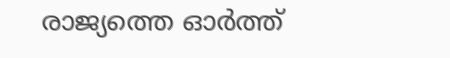രാജ്യത്തെ ഓര്‍ത്ത്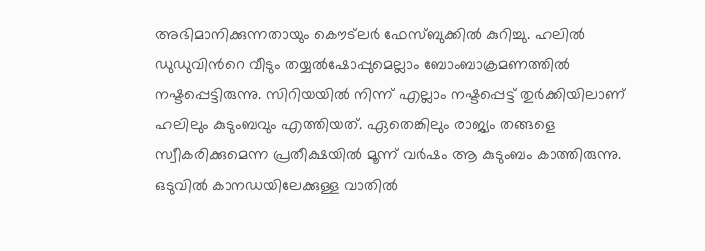അഭിമാനിക്കുന്നതായും കൌട്ലര്‍ ഫേസ്ബുക്കില്‍ കുറിച്ചു. ഹലില്‍ ഡുഡുവിന്‍റെ വീടും തയ്യല്‍ഷോപ്പുമെല്ലാം ബോംബാക്രമണത്തില്‍ നഷ്ടപ്പെട്ടിരുന്നു. സിറിയയില്‍ നിന്ന് എല്ലാം നഷ്ടപ്പെട്ട് തുര്‍ക്കിയിലാണ് ഹലിലും കുടുംബവും എത്തിയത്. ഏതെങ്കിലും രാജ്യം തങ്ങളെ സ്വീകരിക്കുമെന്ന പ്രതീക്ഷയില്‍ മൂന്ന് വര്‍ഷം ആ കുടുംബം കാത്തിരുന്നു. ഒടുവില്‍ കാനഡയിലേക്കുള്ള വാതില്‍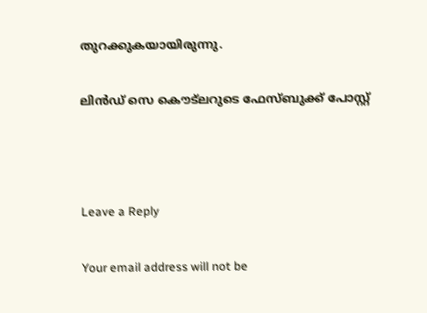തുറക്കുകയായിരുന്നു.

ലിന്‍ഡ് സെ കൌട്ലറുടെ ഫേസ്ബുക്ക് പോസ്റ്റ്



Leave a Reply

Your email address will not be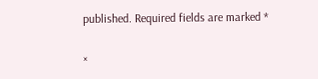published. Required fields are marked *

×